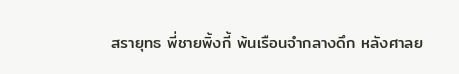สรายุทธ พี่ชายพิ้งกี้ พ้นเรือนจำกลางดึก หลังศาลย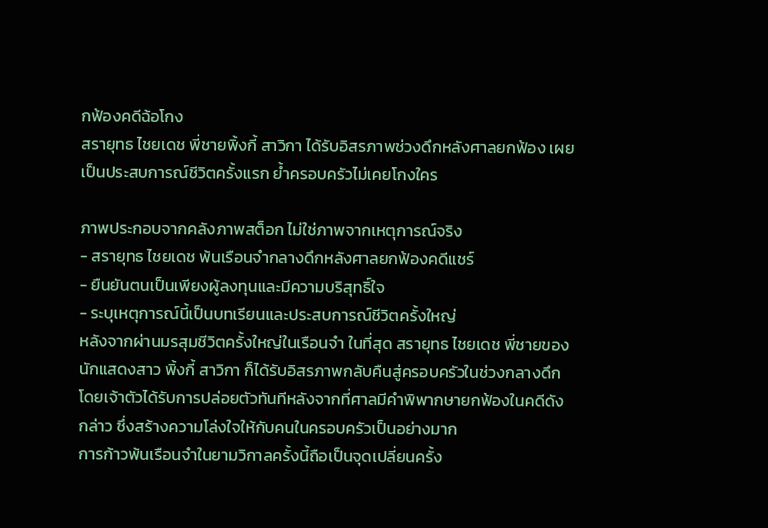กฟ้องคดีฉ้อโกง
สรายุทธ ไชยเดช พี่ชายพิ้งกี้ สาวิกา ได้รับอิสรภาพช่วงดึกหลังศาลยกฟ้อง เผยเป็นประสบการณ์ชีวิตครั้งแรก ย้ำครอบครัวไม่เคยโกงใคร

ภาพประกอบจากคลังภาพสต็อก ไม่ใช่ภาพจากเหตุการณ์จริง
- สรายุทธ ไชยเดช พ้นเรือนจำกลางดึกหลังศาลยกฟ้องคดีแชร์
- ยืนยันตนเป็นเพียงผู้ลงทุนและมีความบริสุทธิ์ใจ
- ระบุเหตุการณ์นี้เป็นบทเรียนและประสบการณ์ชีวิตครั้งใหญ่
หลังจากผ่านมรสุมชีวิตครั้งใหญ่ในเรือนจำ ในที่สุด สรายุทธ ไชยเดช พี่ชายของนักแสดงสาว พิ้งกี้ สาวิกา ก็ได้รับอิสรภาพกลับคืนสู่ครอบครัวในช่วงกลางดึก โดยเจ้าตัวได้รับการปล่อยตัวทันทีหลังจากที่ศาลมีคำพิพากษายกฟ้องในคดีดังกล่าว ซึ่งสร้างความโล่งใจให้กับคนในครอบครัวเป็นอย่างมาก
การก้าวพ้นเรือนจำในยามวิกาลครั้งนี้ถือเป็นจุดเปลี่ยนครั้ง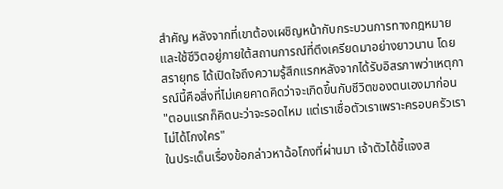สำคัญ หลังจากที่เขาต้องเผชิญหน้ากับกระบวนการทางกฎหมายและใช้ชีวิตอยู่ภายใต้สถานการณ์ที่ตึงเครียดมาอย่างยาวนาน โดย สรายุทธ ได้เปิดใจถึงความรู้สึกแรกหลังจากได้รับอิสรภาพว่าเหตุการณ์นี้คือสิ่งที่ไม่เคยคาดคิดว่าจะเกิดขึ้นกับชีวิตของตนเองมาก่อน
"ตอนแรกก็คิดนะว่าจะรอดไหม แต่เราเชื่อตัวเราเพราะครอบครัวเราไม่ได้โกงใคร"
ในประเด็นเรื่องข้อกล่าวหาฉ้อโกงที่ผ่านมา เจ้าตัวได้ชี้แจงส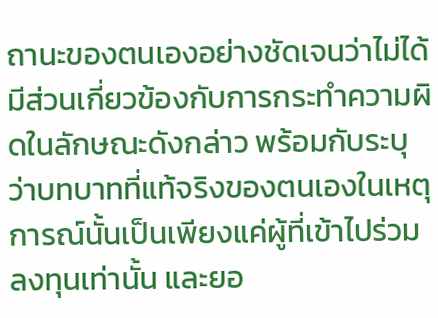ถานะของตนเองอย่างชัดเจนว่าไม่ได้มีส่วนเกี่ยวข้องกับการกระทำความผิดในลักษณะดังกล่าว พร้อมกับระบุว่าบทบาทที่แท้จริงของตนเองในเหตุการณ์นั้นเป็นเพียงแค่ผู้ที่เข้าไปร่วมลงทุนเท่านั้น และยอ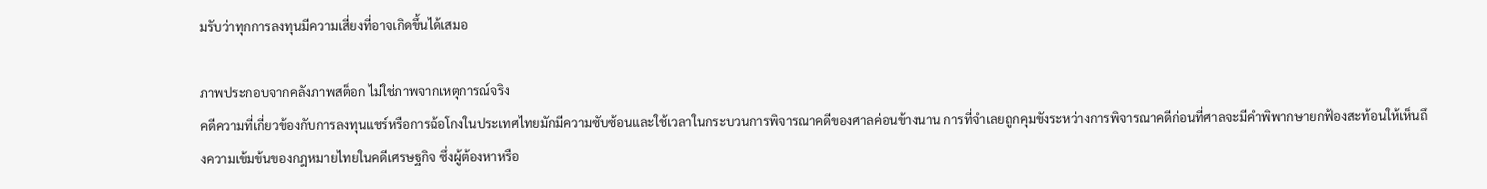มรับว่าทุกการลงทุนมีความเสี่ยงที่อาจเกิดขึ้นได้เสมอ

ภาพประกอบจากคลังภาพสต็อก ไม่ใช่ภาพจากเหตุการณ์จริง
คดีความที่เกี่ยวข้องกับการลงทุนแชร์หรือการฉ้อโกงในประเทศไทยมักมีความซับซ้อนและใช้เวลาในกระบวนการพิจารณาคดีของศาลค่อนข้างนาน การที่จำเลยถูกคุมขังระหว่างการพิจารณาคดีก่อนที่ศาลจะมีคำพิพากษายกฟ้องสะท้อนให้เห็นถึงความเข้มข้นของกฎหมายไทยในคดีเศรษฐกิจ ซึ่งผู้ต้องหาหรือ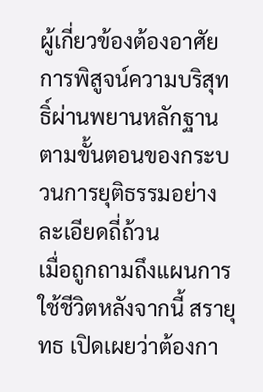ผู้เกี่ยวข้องต้องอาศัยการพิสูจน์ความบริสุทธิ์ผ่านพยานหลักฐานตามขั้นตอนของกระบวนการยุติธรรมอย่างละเอียดถี่ถ้วน
เมื่อถูกถามถึงแผนการใช้ชีวิตหลังจากนี้ สรายุทธ เปิดเผยว่าต้องกา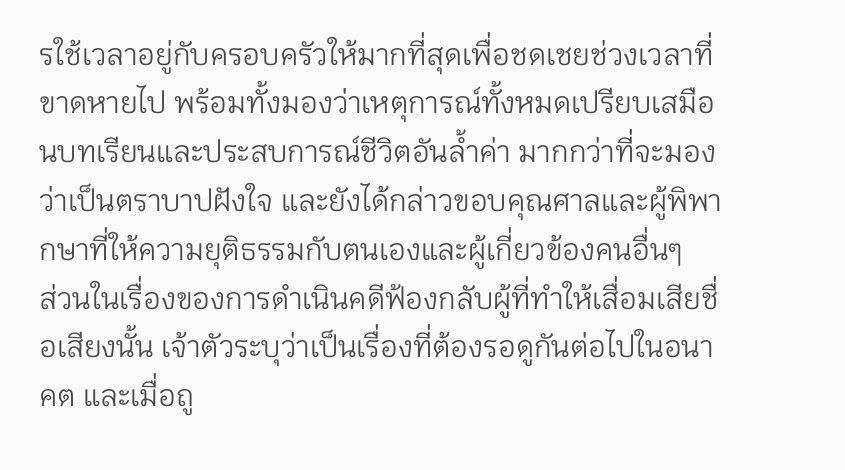รใช้เวลาอยู่กับครอบครัวให้มากที่สุดเพื่อชดเชยช่วงเวลาที่ขาดหายไป พร้อมทั้งมองว่าเหตุการณ์ทั้งหมดเปรียบเสมือนบทเรียนและประสบการณ์ชีวิตอันล้ำค่า มากกว่าที่จะมองว่าเป็นตราบาปฝังใจ และยังได้กล่าวขอบคุณศาลและผู้พิพากษาที่ให้ความยุติธรรมกับตนเองและผู้เกี่ยวข้องคนอื่นๆ
ส่วนในเรื่องของการดำเนินคดีฟ้องกลับผู้ที่ทำให้เสื่อมเสียชื่อเสียงนั้น เจ้าตัวระบุว่าเป็นเรื่องที่ต้องรอดูกันต่อไปในอนาคต และเมื่อถู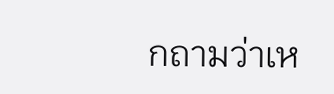กถามว่าเห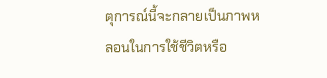ตุการณ์นี้จะกลายเป็นภาพหลอนในการใช้ชีวิตหรือ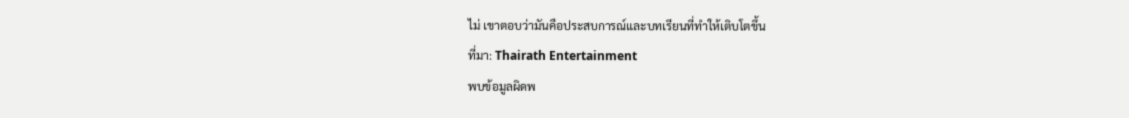ไม่ เขาตอบว่ามันคือประสบการณ์และบทเรียนที่ทำให้เติบโตขึ้น
ที่มา: Thairath Entertainment
พบข้อมูลผิดพ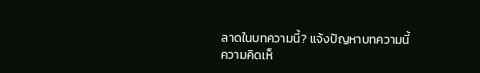ลาดในบทความนี้? แจ้งปัญหาบทความนี้
ความคิดเห็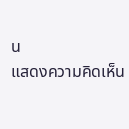น
แสดงความคิดเห็น